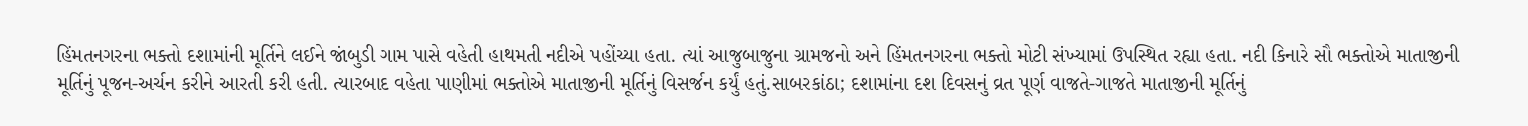હિંમતનગરના ભક્તો દશામાંની મૂર્તિને લઈને જાંબુડી ગામ પાસે વહેતી હાથમતી નદીએ પહોંચ્યા હતા. ત્યાં આજુબાજુના ગ્રામજનો અને હિંમતનગરના ભક્તો મોટી સંખ્યામાં ઉપસ્થિત રહ્યા હતા. નદી કિનારે સૌ ભક્તોએ માતાજીની મૂર્તિનું પૂજન-અર્ચન કરીને આરતી કરી હતી. ત્યારબાદ વહેતા પાણીમાં ભક્તોએ માતાજીની મૂર્તિનું વિસર્જન કર્યું હતું.સાબરકાંઠા; દશામાંના દશ દિવસનું વ્રત પૂર્ણ વાજતે-ગાજતે માતાજીની મૂર્તિનું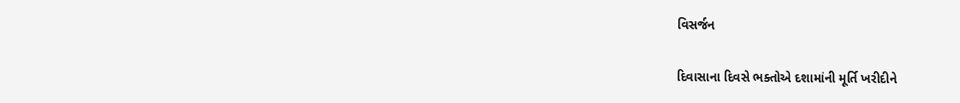વિસર્જન

દિવાસાના દિવસે ભક્તોએ દશામાંની મૂર્તિ ખરીદીને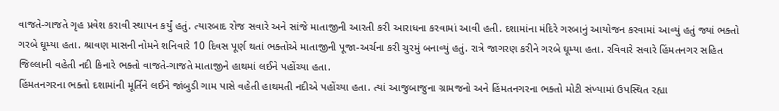વાજતે-ગાજતે ગૃહ પ્રવેશ કરાવી સ્થાપન કર્યું હતું. ત્યારબાદ રોજ સવારે અને સાંજે માતાજીની આરતી કરી આરાધના કરવામાં આવી હતી. દશામાંના મંદિરે ગરબાનું આયોજન કરવામાં આવ્યું હતું જ્યાં ભક્તો ગરબે ઘૂમ્યા હતા. શ્રાવણ માસની નોમને શનિવારે 10 દિવસ પૂર્ણ થતાં ભક્તોએ માતાજીની પૂજા-અર્ચના કરી ચુરમું બનાવ્યું હતું. રાત્રે જાગરણ કરીને ગરબે ઘૂમ્યા હતા. રવિવારે સવારે હિંમતનગર સહિત જિલ્લાની વહેતી નદી કિનારે ભક્તો વાજતે-ગાજતે માતાજીને હાથમાં લઈને પહોંચ્યા હતા.
હિંમતનગરના ભક્તો દશામાંની મૂર્તિને લઈને જાંબુડી ગામ પાસે વહેતી હાથમતી નદીએ પહોંચ્યા હતા. ત્યાં આજુબાજુના ગ્રામજનો અને હિંમતનગરના ભક્તો મોટી સંખ્યામાં ઉપસ્થિત રહ્યા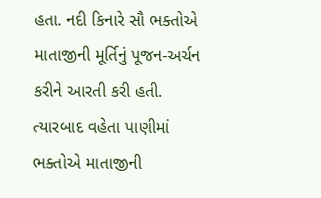હતા. નદી કિનારે સૌ ભક્તોએ માતાજીની મૂર્તિનું પૂજન-અર્ચન કરીને આરતી કરી હતી. ત્યારબાદ વહેતા પાણીમાં ભક્તોએ માતાજીની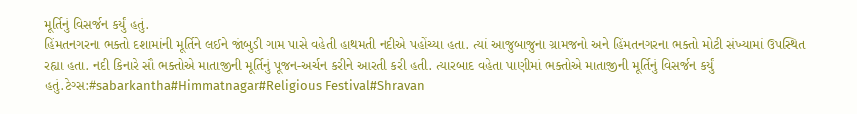મૂર્તિનું વિસર્જન કર્યું હતું.
હિંમતનગરના ભક્તો દશામાંની મૂર્તિને લઈને જાંબુડી ગામ પાસે વહેતી હાથમતી નદીએ પહોંચ્યા હતા. ત્યાં આજુબાજુના ગ્રામજનો અને હિંમતનગરના ભક્તો મોટી સંખ્યામાં ઉપસ્થિત રહ્યા હતા. નદી કિનારે સૌ ભક્તોએ માતાજીની મૂર્તિનું પૂજન-અર્ચન કરીને આરતી કરી હતી. ત્યારબાદ વહેતા પાણીમાં ભક્તોએ માતાજીની મૂર્તિનું વિસર્જન કર્યું હતું.ટેગ્સ:#sabarkantha#Himmatnagar#Religious Festival#Shravan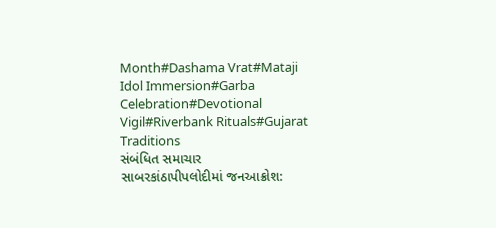Month#Dashama Vrat#Mataji Idol Immersion#Garba Celebration#Devotional Vigil#Riverbank Rituals#Gujarat Traditions
સંબંધિત સમાચાર
સાબરકાંઠાપીપલોદીમાં જનઆક્રોશ: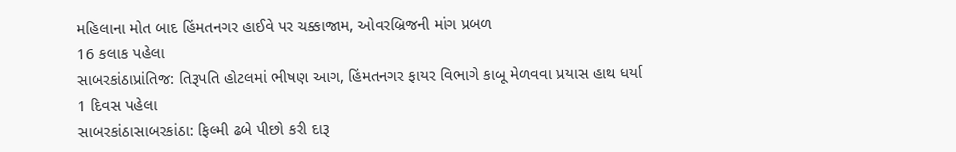મહિલાના મોત બાદ હિંમતનગર હાઈવે પર ચક્કાજામ, ઓવરબ્રિજની માંગ પ્રબળ
16 કલાક પહેલા
સાબરકાંઠાપ્રાંતિજ: તિરૂપતિ હોટલમાં ભીષણ આગ, હિંમતનગર ફાયર વિભાગે કાબૂ મેળવવા પ્રયાસ હાથ ધર્યા
1 દિવસ પહેલા
સાબરકાંઠાસાબરકાંઠા: ફિલ્મી ઢબે પીછો કરી દારૂ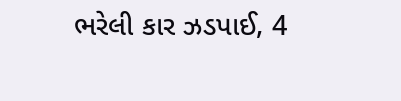ભરેલી કાર ઝડપાઈ, 4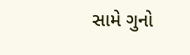સામે ગુનો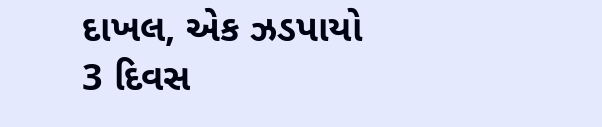દાખલ, એક ઝડપાયો
3 દિવસ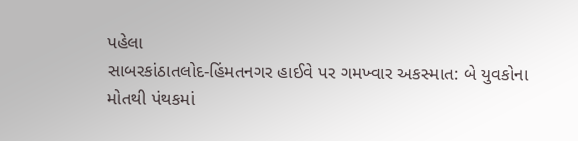પહેલા
સાબરકાંઠાતલોદ-હિંમતનગર હાઈવે પર ગમખ્વાર અકસ્માત: બે યુવકોના મોતથી પંથકમાં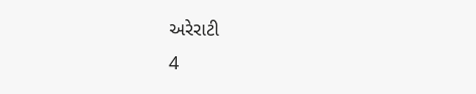અરેરાટી
4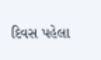દિવસ પહેલા